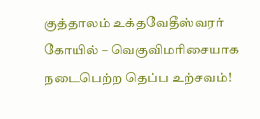குத்தாலம் உக்தவேதீஸ்வரர் கோயில் – வெகுவிமரிசையாக நடைபெற்ற தெப்ப உற்சவம்!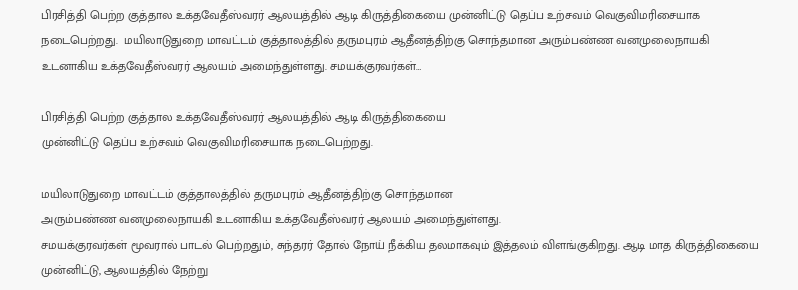பிரசித்தி பெற்ற குத்தால உக்தவேதீஸ்வரர் ஆலயத்தில் ஆடி கிருத்திகையை முன்னிட்டு தெப்ப உற்சவம் வெகுவிமரிசையாக நடைபெற்றது.  மயிலாடுதுறை மாவட்டம் குத்தாலத்தில் தருமபுரம் ஆதீனத்திற்கு சொந்தமான அரும்பண்ண வனமுலைநாயகி உடனாகிய உக்தவேதீஸ்வரர் ஆலயம் அமைந்துள்ளது. சமயக்குரவர்கள்…

பிரசித்தி பெற்ற குத்தால உக்தவேதீஸ்வரர் ஆலயத்தில் ஆடி கிருத்திகையை
முன்னிட்டு தெப்ப உற்சவம் வெகுவிமரிசையாக நடைபெற்றது.

மயிலாடுதுறை மாவட்டம் குத்தாலத்தில் தருமபுரம் ஆதீனத்திற்கு சொந்தமான
அரும்பண்ண வனமுலைநாயகி உடனாகிய உக்தவேதீஸ்வரர் ஆலயம் அமைந்துள்ளது.
சமயக்குரவர்கள் மூவரால் பாடல் பெற்றதும், சுந்தரர் தோல் நோய் நீக்கிய தலமாகவும் இத்தலம் விளங்குகிறது. ஆடி மாத கிருத்திகையை முன்னிட்டு, ஆலயத்தில் நேற்று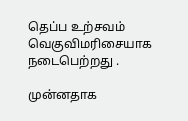தெப்ப உற்சவம் வெகுவிமரிசையாக நடைபெற்றது ‌.

முன்னதாக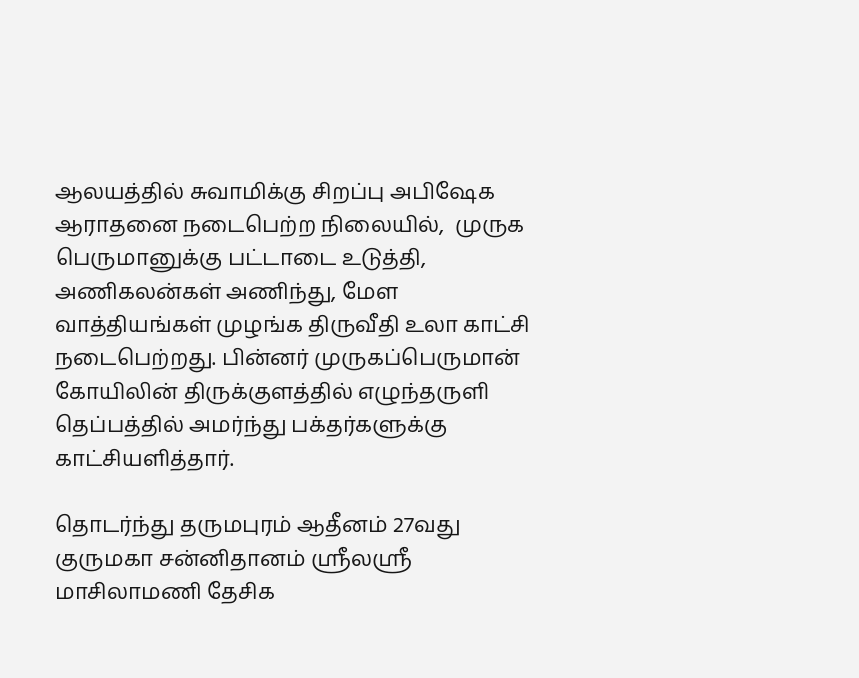ஆலயத்தில் சுவாமிக்கு சிறப்பு அபிஷேக ஆராதனை நடைபெற்ற நிலையில்,  முருக பெருமானுக்கு பட்டாடை உடுத்தி, அணிகலன்கள் அணிந்து, மேள வாத்தியங்கள் முழங்க திருவீதி உலா காட்சி நடைபெற்றது. பின்னர் முருகப்பெருமான் கோயிலின் திருக்குளத்தில் எழுந்தருளி தெப்பத்தில் அமர்ந்து பக்தர்களுக்கு காட்சியளித்தார்.

தொடர்ந்து தருமபுரம் ஆதீனம் 27வது குருமகா சன்னிதானம் ஸ்ரீலஸ்ரீ மாசிலாமணி தேசிக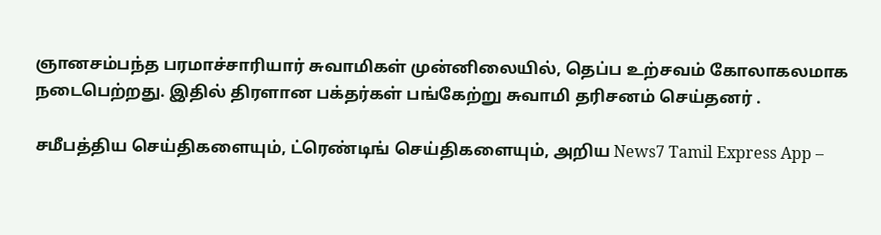ஞானசம்பந்த பரமாச்சாரியார் சுவாமிகள் முன்னிலையில், தெப்ப உற்சவம் கோலாகலமாக நடைபெற்றது. இதில் திரளான பக்தர்கள் பங்கேற்று சுவாமி தரிசனம் செய்தனர் .

சமீபத்திய செய்திகளையும், ட்ரெண்டிங் செய்திகளையும், அறிய News7 Tamil Express App –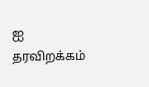ஐ தரவிறக்கம்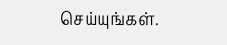செய்யுங்கள்.